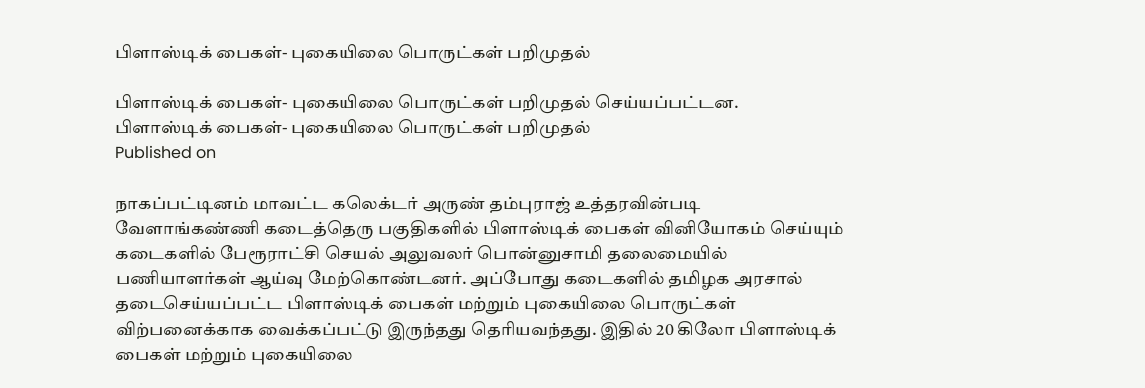பிளாஸ்டிக் பைகள்- புகையிலை பொருட்கள் பறிமுதல்

பிளாஸ்டிக் பைகள்- புகையிலை பொருட்கள் பறிமுதல் செய்யப்பட்டன.
பிளாஸ்டிக் பைகள்- புகையிலை பொருட்கள் பறிமுதல்
Published on

நாகப்பட்டினம் மாவட்ட கலெக்டர் அருண் தம்புராஜ் உத்தரவின்படி வேளாங்கண்ணி கடைத்தெரு பகுதிகளில் பிளாஸ்டிக் பைகள் வினியோகம் செய்யும் கடைகளில் பேரூராட்சி செயல் அலுவலர் பொன்னுசாமி தலைமையில் பணியாளர்கள் ஆய்வு மேற்கொண்டனர். அப்போது கடைகளில் தமிழக அரசால் தடைசெய்யப்பட்ட பிளாஸ்டிக் பைகள் மற்றும் புகையிலை பொருட்கள் விற்பனைக்காக வைக்கப்பட்டு இருந்தது தெரியவந்தது. இதில் 20 கிலோ பிளாஸ்டிக் பைகள் மற்றும் புகையிலை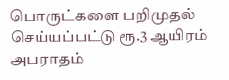பொருட்களை பறிமுதல் செய்யப்பட்டு ரூ.3 ஆயிரம் அபராதம்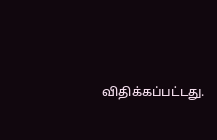விதிக்கப்பட்டது.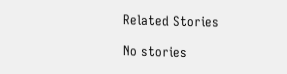Related Stories

No stories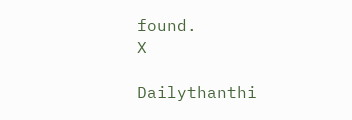found.
X

Dailythanthi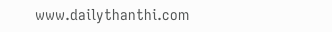www.dailythanthi.com